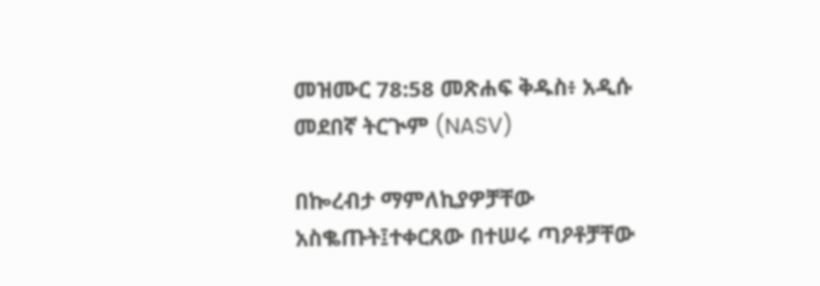መዝሙር 78:58 መጽሐፍ ቅዱስ፥ አዲሱ መደበኛ ትርጒም (NASV)

በኰረብታ ማምለኪያዎቻቸው አስቈጡት፤ተቀርጸው በተሠሩ ጣዖቶቻቸው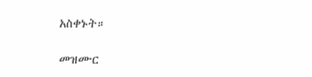አስቀኑት።

መዝሙር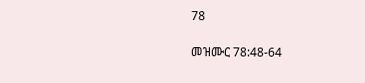78

መዝሙር 78:48-64